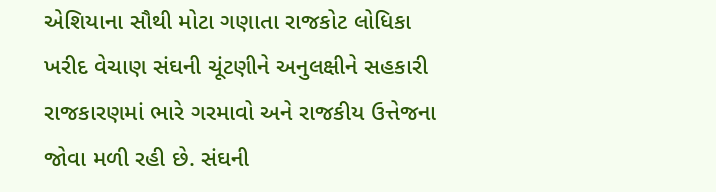એશિયાના સૌથી મોટા ગણાતા રાજકોટ લોધિકા ખરીદ વેચાણ સંઘની ચૂંટણીને અનુલક્ષીને સહકારી રાજકારણમાં ભારે ગરમાવો અને રાજકીય ઉત્તેજના જોવા મળી રહી છે. સંઘની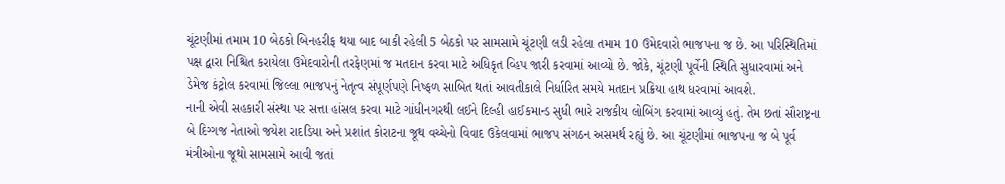ચૂંટણીમાં તમામ 10 બેઠકો બિનહરીફ થયા બાદ બાકી રહેલી 5 બેઠકો પર સામસામે ચૂંટણી લડી રહેલા તમામ 10 ઉમેદવારો ભાજપના જ છે. આ પરિસ્થિતિમાં પક્ષ દ્વારા નિશ્ચિત કરાયેલા ઉમેદવારોની તરફેણમાં જ મતદાન કરવા માટે અધિકૃત વ્હિપ જારી કરવામાં આવ્યો છે. જોકે, ચૂંટણી પૂર્વેની સ્થિતિ સુધારવામાં અને ડેમેજ કંટ્રોલ કરવામાં જિલ્લા ભાજપનું નેતૃત્વ સંપૂર્ણપણે નિષ્ફળ સાબિત થતાં આવતીકાલે નિર્ધારિત સમયે મતદાન પ્રક્રિયા હાથ ધરવામાં આવશે.
નાની એવી સહકારી સંસ્થા પર સત્તા હાંસલ કરવા માટે ગાંધીનગરથી લઈને દિલ્હી હાઈકમાન્ડ સુધી ભારે રાજકીય લોબિંગ કરવામાં આવ્યું હતું. તેમ છતાં સૌરાષ્ટ્રના બે દિગ્ગજ નેતાઓ જયેશ રાદડિયા અને પ્રશાંત કોરાટના જૂથ વચ્ચેનો વિવાદ ઉકેલવામાં ભાજપ સંગઠન અસમર્થ રહ્યું છે. આ ચૂંટણીમાં ભાજપના જ બે પૂર્વ મંત્રીઓના જૂથો સામસામે આવી જતાં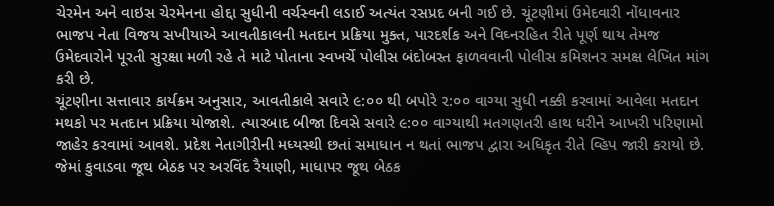ચેરમેન અને વાઇસ ચેરમેનના હોદ્દા સુધીની વર્ચસ્વની લડાઈ અત્યંત રસપ્રદ બની ગઈ છે. ચૂંટણીમાં ઉમેદવારી નોંધાવનાર ભાજપ નેતા વિજય સખીયાએ આવતીકાલની મતદાન પ્રક્રિયા મુક્ત, પારદર્શક અને વિઘ્નરહિત રીતે પૂર્ણ થાય તેમજ ઉમેદવારોને પૂરતી સુરક્ષા મળી રહે તે માટે પોતાના સ્વખર્ચે પોલીસ બંદોબસ્ત ફાળવવાની પોલીસ કમિશનર સમક્ષ લેખિત માંગ કરી છે.
ચૂંટણીના સત્તાવાર કાર્યક્રમ અનુસાર, આવતીકાલે સવારે ૯:૦૦ થી બપોરે ૨:૦૦ વાગ્યા સુધી નક્કી કરવામાં આવેલા મતદાન મથકો પર મતદાન પ્રક્રિયા યોજાશે. ત્યારબાદ બીજા દિવસે સવારે ૯:૦૦ વાગ્યાથી મતગણતરી હાથ ધરીને આખરી પરિણામો જાહેર કરવામાં આવશે. પ્રદેશ નેતાગીરીની મધ્યસ્થી છતાં સમાધાન ન થતાં ભાજપ દ્વારા અધિકૃત રીતે વ્હિપ જારી કરાયો છે. જેમાં કુવાડવા જૂથ બેઠક પર અરવિંદ રૈયાણી, માધાપર જૂથ બેઠક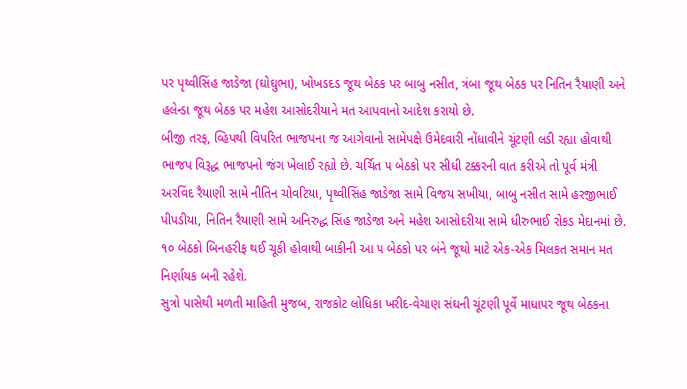પર પૃથ્વીસિંહ જાડેજા (ઘોઘુભા), ખોખડદડ જૂથ બેઠક પર બાબુ નસીત, ત્રંબા જૂથ બેઠક પર નિતિન રૈયાણી અને હલેન્ડા જૂથ બેઠક પર મહેશ આસોદરીયાને મત આપવાનો આદેશ કરાયો છે.
બીજી તરફ, વ્હિપથી વિપરિત ભાજપના જ આગેવાનો સામેપક્ષે ઉમેદવારી નોંધાવીને ચૂંટણી લડી રહ્યા હોવાથી ભાજપ વિરૂદ્ધ ભાજપનો જંગ ખેલાઈ રહ્યો છે. ચર્ચિત ૫ બેઠકો પર સીધી ટક્કરની વાત કરીએ તો પૂર્વ મંત્રી અરવિંદ રૈયાણી સામે નીતિન ચોવટિયા, પૃથ્વીસિંહ જાડેજા સામે વિજય સખીયા, બાબુ નસીત સામે હરજીભાઈ પીપડીયા, નિતિન રૈયાણી સામે અનિરુદ્ધ સિંહ જાડેજા અને મહેશ આસોદરીયા સામે ધીરુભાઈ રોકડ મેદાનમાં છે. ૧૦ બેઠકો બિનહરીફ થઈ ચૂકી હોવાથી બાકીની આ ૫ બેઠકો પર બંને જૂથો માટે એક-એક મિલકત સમાન મત નિર્ણાયક બની રહેશે.
સુત્રો પાસેથી મળતી માહિતી મુજબ, રાજકોટ લોધિકા ખરીદ-વેચાણ સંઘની ચૂંટણી પૂર્વે માધાપર જૂથ બેઠકના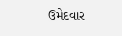ઉમેદવાર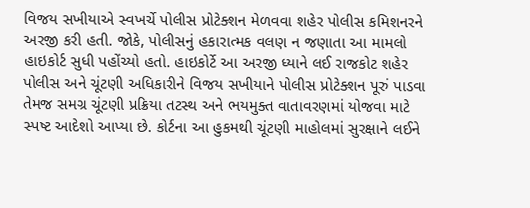વિજય સખીયાએ સ્વખર્ચે પોલીસ પ્રોટેક્શન મેળવવા શહેર પોલીસ કમિશનરને અરજી કરી હતી. જોકે, પોલીસનું હકારાત્મક વલણ ન જણાતા આ મામલો હાઇકોર્ટ સુધી પહોંચ્યો હતો. હાઇકોર્ટે આ અરજી ધ્યાને લઈ રાજકોટ શહેર પોલીસ અને ચૂંટણી અધિકારીને વિજય સખીયાને પોલીસ પ્રોટેક્શન પૂરું પાડવા તેમજ સમગ્ર ચૂંટણી પ્રક્રિયા તટસ્થ અને ભયમુક્ત વાતાવરણમાં યોજવા માટે સ્પષ્ટ આદેશો આપ્યા છે. કોર્ટના આ હુકમથી ચૂંટણી માહોલમાં સુરક્ષાને લઈને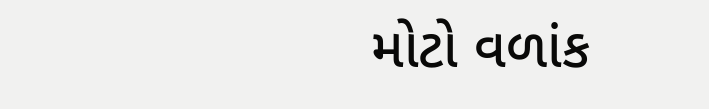મોટો વળાંક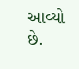આવ્યો છે.